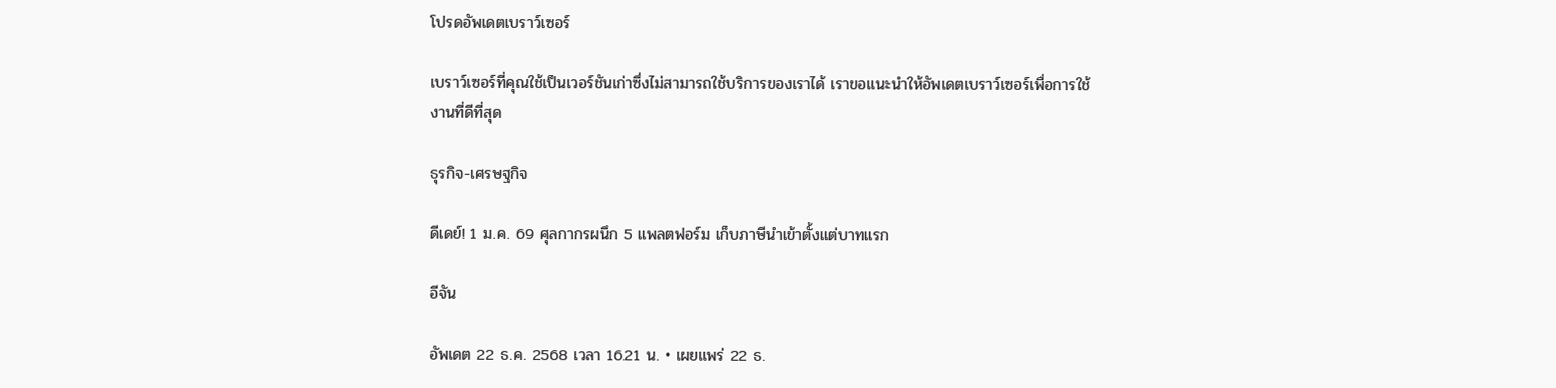โปรดอัพเดตเบราว์เซอร์

เบราว์เซอร์ที่คุณใช้เป็นเวอร์ชันเก่าซึ่งไม่สามารถใช้บริการของเราได้ เราขอแนะนำให้อัพเดตเบราว์เซอร์เพื่อการใช้งานที่ดีที่สุด

ธุรกิจ-เศรษฐกิจ

ดีเดย์! 1 ม.ค. 69 ศุลกากรผนึก 5 แพลตฟอร์ม เก็บภาษีนำเข้าตั้งแต่บาทแรก

อีจัน

อัพเดต 22 ธ.ค. 2568 เวลา 16.21 น. • เผยแพร่ 22 ธ.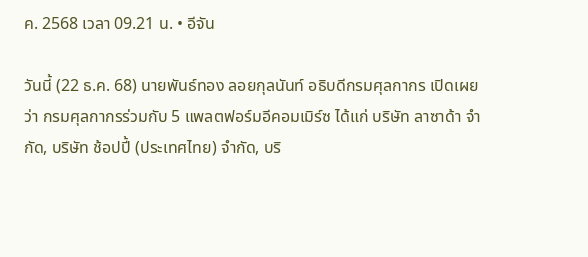ค. 2568 เวลา 09.21 น. • อีจัน

วันนี้ (22 ธ.ค. 68) นายพันธ์ทอง ลอยกุลนันท์ อธิบดีกรมศุลกากร เปิดเผยว่า กรมศุลกากรร่วมกับ 5 แพลตฟอร์มอีคอมเมิร์ซ ได้แก่ บริษัท ลาซาด้า จำกัด, บริษัท ช้อปปี้ (ประเทศไทย) จำกัด, บริ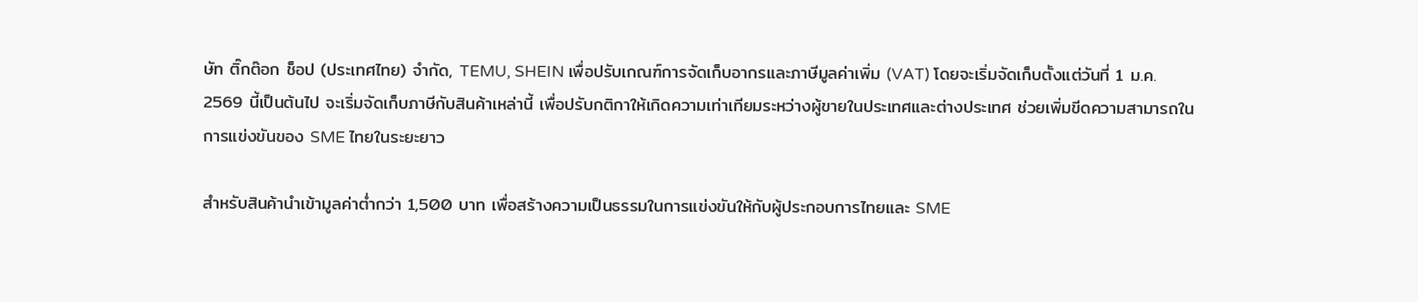ษัท ติ๊กต๊อก ช็อป (ประเทศไทย) จำกัด, TEMU, SHEIN เพื่อปรับเกณฑ์การจัดเก็บอากรและภาษีมูลค่าเพิ่ม (VAT) โดยจะเริ่มจัดเก็บตั้งแต่วันที่ 1 ม.ค. 2569 นี้เป็นต้นไป จะเริ่มจัดเก็บภาษีกับสินค้าเหล่านี้ เพื่อปรับกติกาให้เกิดความเท่าเทียมระหว่างผู้ขายในประเทศและต่างประเทศ ช่วยเพิ่มขีดความสามารถในการแข่งขันของ SME ไทยในระยะยาว

สำหรับสินค้านำเข้ามูลค่าต่ำกว่า 1,500 บาท เพื่อสร้างความเป็นธรรมในการแข่งขันให้กับผู้ประกอบการไทยและ SME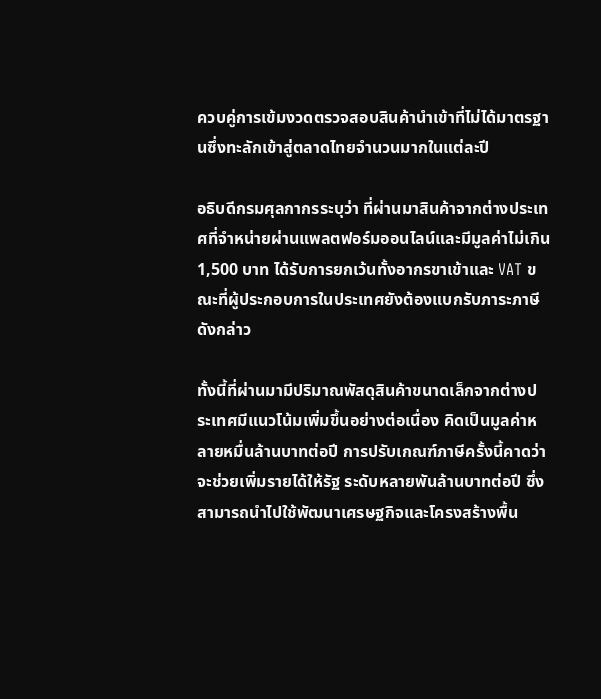ควบคู่การเข้มงวดตรวจสอบสินค้านำเข้าที่ไม่ได้มาตรฐานซึ่งทะลักเข้าสู่ตลาดไทยจำนวนมากในแต่ละปี

อธิบดีกรมศุลกากรระบุว่า ที่ผ่านมาสินค้าจากต่างประเทศที่จำหน่ายผ่านแพลตฟอร์มออนไลน์และมีมูลค่าไม่เกิน 1,500 บาท ได้รับการยกเว้นทั้งอากรขาเข้าและ VAT ขณะที่ผู้ประกอบการในประเทศยังต้องแบกรับภาระภาษีดังกล่าว

ทั้งนี้ที่ผ่านมามีปริมาณพัสดุสินค้าขนาดเล็กจากต่างประเทศมีแนวโน้มเพิ่มขึ้นอย่างต่อเนื่อง คิดเป็นมูลค่าหลายหมื่นล้านบาทต่อปี การปรับเกณฑ์ภาษีครั้งนี้คาดว่าจะช่วยเพิ่มรายได้ให้รัฐ ระดับหลายพันล้านบาทต่อปี ซึ่งสามารถนำไปใช้พัฒนาเศรษฐกิจและโครงสร้างพื้น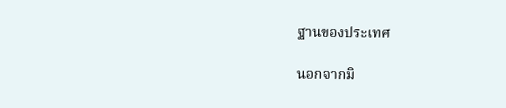ฐานของประเทศ

นอกจากมิ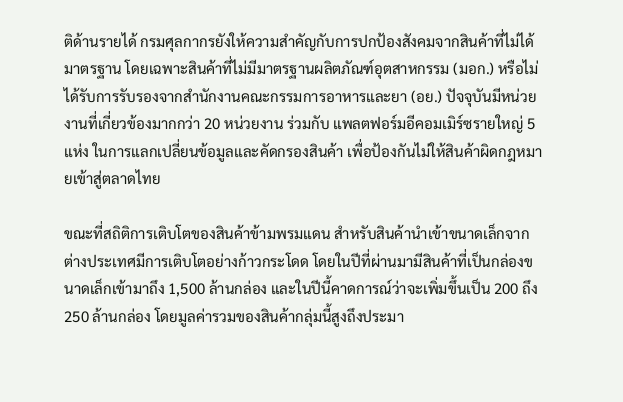ติด้านรายได้ กรมศุลกากรยังให้ความสำคัญกับการปกป้องสังคมจากสินค้าที่ไม่ได้มาตรฐาน โดยเฉพาะสินค้าที่ไม่มีมาตรฐานผลิตภัณฑ์อุตสาหกรรม (มอก.) หรือไม่ได้รับการรับรองจากสำนักงานคณะกรรมการอาหารและยา (อย.) ปัจจุบันมีหน่วยงานที่เกี่ยวข้องมากกว่า 20 หน่วยงาน ร่วมกับ แพลตฟอร์มอีคอมเมิร์ซรายใหญ่ 5 แห่ง ในการแลกเปลี่ยนข้อมูลและคัดกรองสินค้า เพื่อป้องกันไม่ให้สินค้าผิดกฎหมายเข้าสู่ตลาดไทย

ขณะที่สถิติการเติบโตของสินค้าข้ามพรมแดน สำหรับสินค้านำเข้าขนาดเล็กจากต่างประเทศมีการเติบโตอย่างก้าวกระโดด โดยในปีที่ผ่านมามีสินค้าที่เป็นกล่องขนาดเล็กเข้ามาถึง 1,500 ล้านกล่อง และในปีนี้คาดการณ์ว่าจะเพิ่มขึ้นเป็น 200 ถึง 250 ล้านกล่อง โดยมูลค่ารวมของสินค้ากลุ่มนี้สูงถึงประมา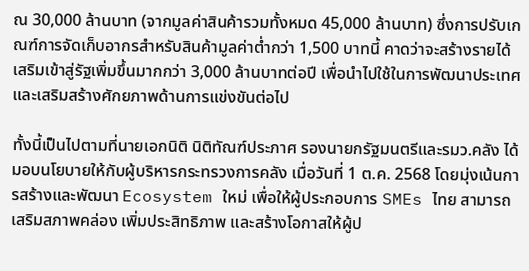ณ 30,000 ล้านบาท (จากมูลค่าสินค้ารวมทั้งหมด 45,000 ล้านบาท) ซึ่งการปรับเกณฑ์การจัดเก็บอากรสำหรับสินค้ามูลค่าต่ำกว่า 1,500 บาทนี้ คาดว่าจะสร้างรายได้เสริมเข้าสู่รัฐเพิ่มขึ้นมากกว่า 3,000 ล้านบาทต่อปี เพื่อนำไปใช้ในการพัฒนาประเทศและเสริมสร้างศักยภาพด้านการแข่งขันต่อไป

ทั้งนี้เป็นไปตามที่นายเอกนิติ นิติทัณฑ์ประภาศ รองนายกรัฐมนตรีและรมว.คลัง ได้มอบนโยบายให้กับผู้บริหารกระทรวงการคลัง เมื่อวันที่ 1 ต.ค. 2568 โดยมุ่งเน้นการสร้างและพัฒนา Ecosystem ใหม่ เพื่อให้ผู้ประกอบการ SMEs ไทย สามารถเสริมสภาพคล่อง เพิ่มประสิทธิภาพ และสร้างโอกาสให้ผู้ป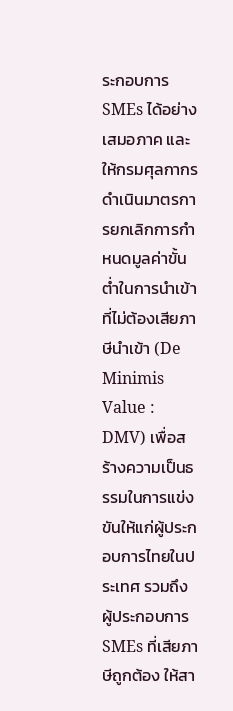ระกอบการ SMEs ได้อย่างเสมอภาค และให้กรมศุลกากร ดำเนินมาตรการยกเลิกการกำหนดมูลค่าขั้นต่ำในการนำเข้าที่ไม่ต้องเสียภาษีนำเข้า (De Minimis Value : DMV) เพื่อสร้างความเป็นธรรมในการแข่งขันให้แก่ผู้ประกอบการไทยในประเทศ รวมถึง ผู้ประกอบการ SMEs ที่เสียภาษีถูกต้อง ให้สา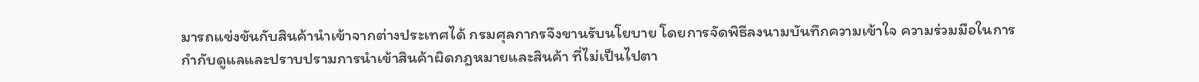มารถแข่งขันกับสินค้านำเข้าจากต่างประเทศได้ กรมศุลกากรจึงขานรับนโยบาย โดยการจัดพิธีลงนามบันทึกความเข้าใจ ความร่วมมือในการกำกับดูแลและปราบปรามการนำเข้าสินค้าผิดกฎหมายและสินค้า ที่ไม่เป็นไปตา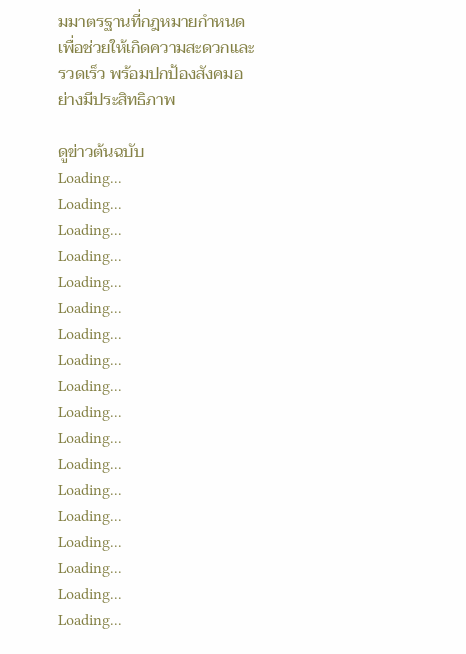มมาตรฐานที่กฎหมายกำหนด เพื่อช่วยให้เกิดความสะดวกและรวดเร็ว พร้อมปกป้องสังคมอย่างมีประสิทธิภาพ

ดูข่าวต้นฉบับ
Loading...
Loading...
Loading...
Loading...
Loading...
Loading...
Loading...
Loading...
Loading...
Loading...
Loading...
Loading...
Loading...
Loading...
Loading...
Loading...
Loading...
Loading...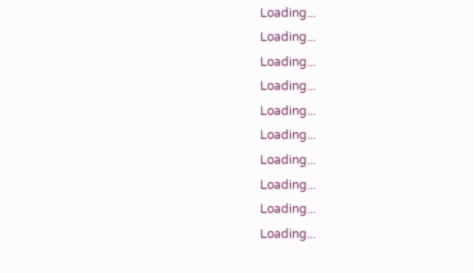Loading...
Loading...
Loading...
Loading...
Loading...
Loading...
Loading...
Loading...
Loading...
Loading...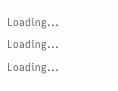Loading...
Loading...
Loading...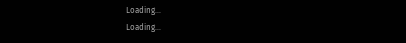Loading...
Loading...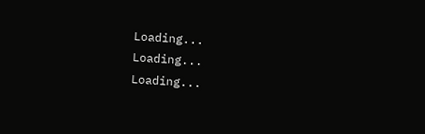Loading...
Loading...
Loading...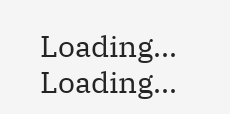Loading...
Loading...